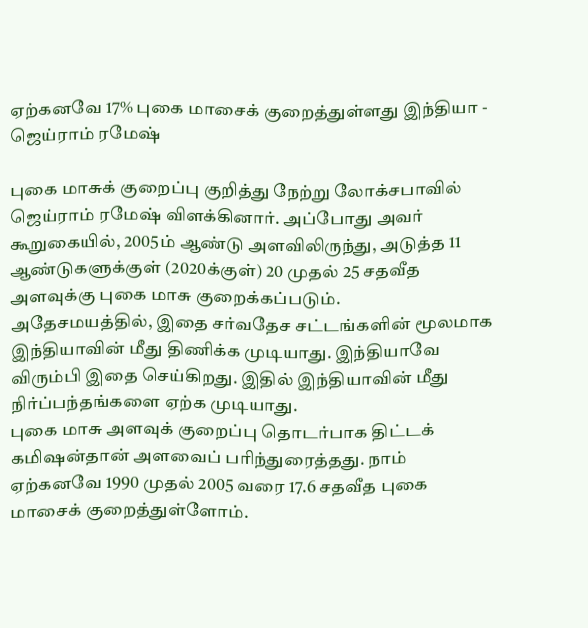ஏற்கனவே 17% புகை மாசைக் குறைத்துள்ளது இந்தியா - ஜெய்ராம் ரமேஷ்

புகை மாசுக் குறைப்பு குறித்து நேற்று லோக்சபாவில் ஜெய்ராம் ரமேஷ் விளக்கினார். அப்போது அவர் கூறுகையில், 2005ம் ஆண்டு அளவிலிருந்து, அடுத்த 11 ஆண்டுகளுக்குள் (2020க்குள்) 20 முதல் 25 சதவீத அளவுக்கு புகை மாசு குறைக்கப்படும்.
அதேசமயத்தில், இதை சர்வதேச சட்டங்களின் மூலமாக இந்தியாவின் மீது திணிக்க முடியாது. இந்தியாவே விரும்பி இதை செய்கிறது. இதில் இந்தியாவின் மீது நிர்ப்பந்தங்களை ஏற்க முடியாது.
புகை மாசு அளவுக் குறைப்பு தொடர்பாக திட்டக் கமிஷன்தான் அளவைப் பரிந்துரைத்தது. நாம் ஏற்கனவே 1990 முதல் 2005 வரை 17.6 சதவீத புகை மாசைக் குறைத்துள்ளோம்.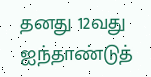தனது 12வது ஐந்தாண்டுத்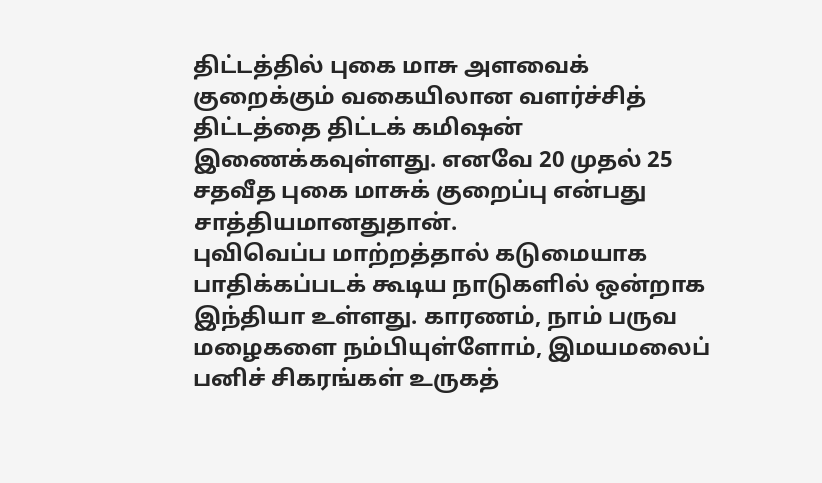திட்டத்தில் புகை மாசு அளவைக் குறைக்கும் வகையிலான வளர்ச்சித் திட்டத்தை திட்டக் கமிஷன் இணைக்கவுள்ளது. எனவே 20 முதல் 25 சதவீத புகை மாசுக் குறைப்பு என்பது சாத்தியமானதுதான்.
புவிவெப்ப மாற்றத்தால் கடுமையாக பாதிக்கப்படக் கூடிய நாடுகளில் ஒன்றாக இந்தியா உள்ளது. காரணம், நாம் பருவ மழைகளை நம்பியுள்ளோம், இமயமலைப் பனிச் சிகரங்கள் உருகத்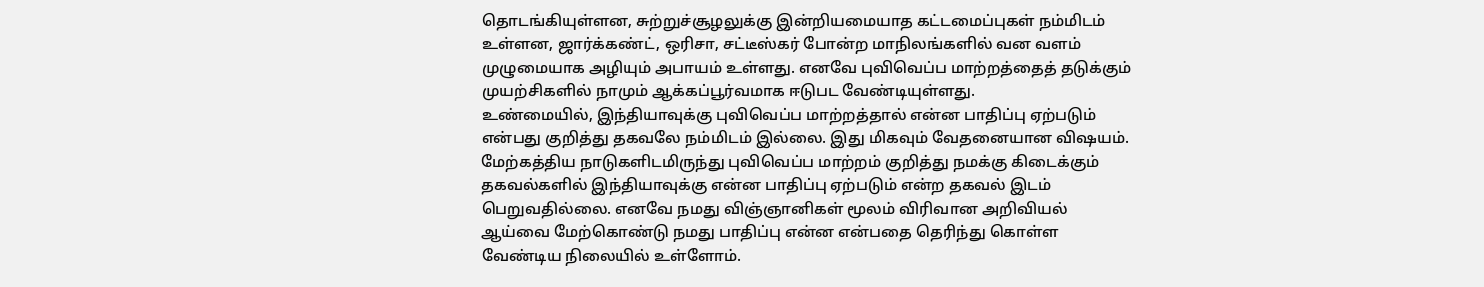தொடங்கியுள்ளன, சுற்றுச்சூழலுக்கு இன்றியமையாத கட்டமைப்புகள் நம்மிடம் உள்ளன, ஜார்க்கண்ட், ஒரிசா, சட்டீஸ்கர் போன்ற மாநிலங்களில் வன வளம் முழுமையாக அழியும் அபாயம் உள்ளது. எனவே புவிவெப்ப மாற்றத்தைத் தடுக்கும் முயற்சிகளில் நாமும் ஆக்கப்பூர்வமாக ஈடுபட வேண்டியுள்ளது.
உண்மையில், இந்தியாவுக்கு புவிவெப்ப மாற்றத்தால் என்ன பாதிப்பு ஏற்படும் என்பது குறித்து தகவலே நம்மிடம் இல்லை. இது மிகவும் வேதனையான விஷயம். மேற்கத்திய நாடுகளிடமிருந்து புவிவெப்ப மாற்றம் குறித்து நமக்கு கிடைக்கும் தகவல்களில் இந்தியாவுக்கு என்ன பாதிப்பு ஏற்படும் என்ற தகவல் இடம் பெறுவதில்லை. எனவே நமது விஞ்ஞானிகள் மூலம் விரிவான அறிவியல் ஆய்வை மேற்கொண்டு நமது பாதிப்பு என்ன என்பதை தெரிந்து கொள்ள வேண்டிய நிலையில் உள்ளோம்.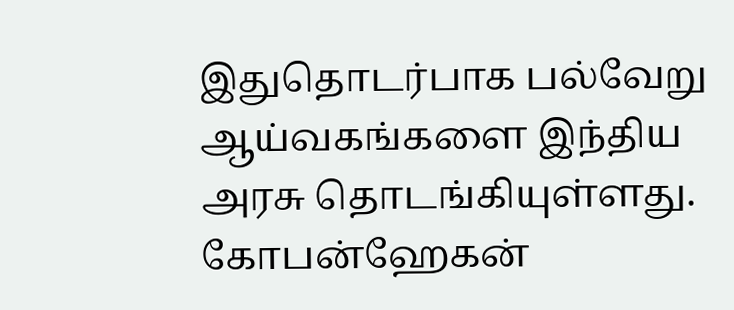இதுதொடர்பாக பல்வேறு ஆய்வகங்களை இந்திய அரசு தொடங்கியுள்ளது.
கோபன்ஹேகன்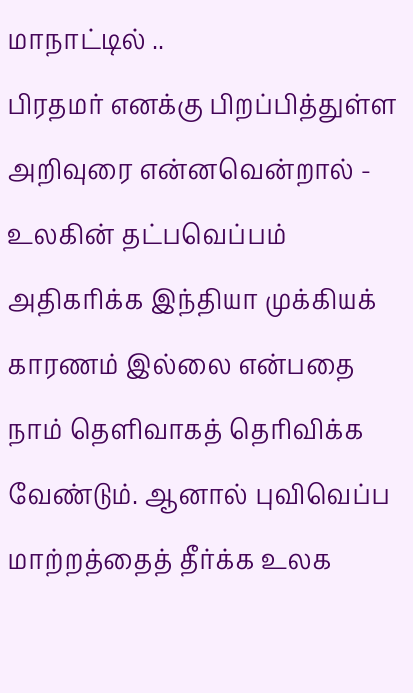மாநாட்டில் ..
பிரதமர் எனக்கு பிறப்பித்துள்ள அறிவுரை என்னவென்றால் - உலகின் தட்பவெப்பம் அதிகரிக்க இந்தியா முக்கியக் காரணம் இல்லை என்பதை நாம் தெளிவாகத் தெரிவிக்க வேண்டும். ஆனால் புவிவெப்ப மாற்றத்தைத் தீர்க்க உலக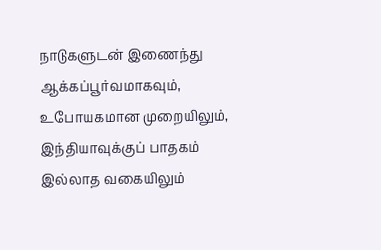நாடுகளுடன் இணைந்து ஆக்கப்பூர்வமாகவும், உபோயகமான முறையிலும், இந்தியாவுக்குப் பாதகம் இல்லாத வகையிலும்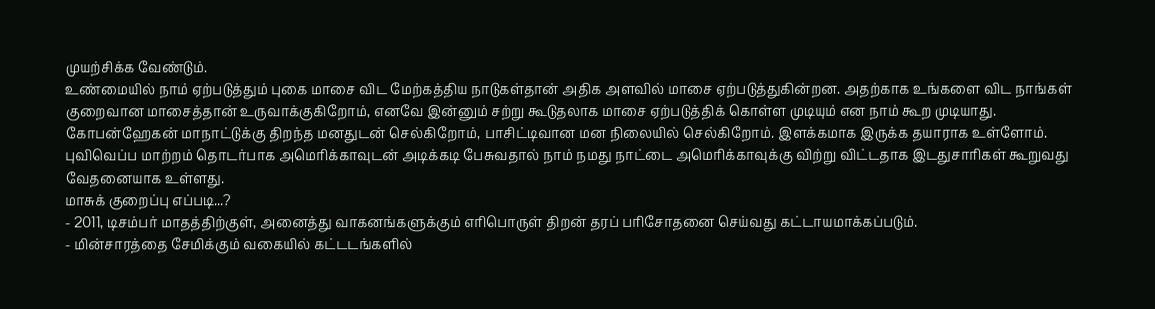முயற்சிக்க வேண்டும்.
உண்மையில் நாம் ஏற்படுத்தும் புகை மாசை விட மேற்கத்திய நாடுகள்தான் அதிக அளவில் மாசை ஏற்படுத்துகின்றன. அதற்காக உங்களை விட நாங்கள் குறைவான மாசைத்தான் உருவாக்குகிறோம், எனவே இன்னும் சற்று கூடுதலாக மாசை ஏற்படுத்திக் கொள்ள முடியும் என நாம் கூற முடியாது.
கோபன்ஹேகன் மாநாட்டுக்கு திறந்த மனதுடன் செல்கிறோம், பாசிட்டிவான மன நிலையில் செல்கிறோம். இளக்கமாக இருக்க தயாராக உள்ளோம்.
புவிவெப்ப மாற்றம் தொடர்பாக அமெரிக்காவுடன் அடிக்கடி பேசுவதால் நாம் நமது நாட்டை அமெரிக்காவுக்கு விற்று விட்டதாக இடதுசாரிகள் கூறுவது வேதனையாக உள்ளது.
மாசுக் குறைப்பு எப்படி...?
- 2011, டிசம்பர் மாதத்திற்குள், அனைத்து வாகனங்களுக்கும் எரிபொருள் திறன் தரப் பரிசோதனை செய்வது கட்டாயமாக்கப்படும்.
- மின்சாரத்தை சேமிக்கும் வகையில் கட்டடங்களில்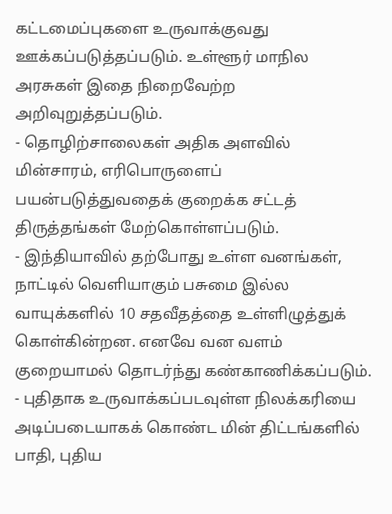கட்டமைப்புகளை உருவாக்குவது ஊக்கப்படுத்தப்படும். உள்ளூர் மாநில அரசுகள் இதை நிறைவேற்ற அறிவுறுத்தப்படும்.
- தொழிற்சாலைகள் அதிக அளவில் மின்சாரம், எரிபொருளைப் பயன்படுத்துவதைக் குறைக்க சட்டத் திருத்தங்கள் மேற்கொள்ளப்படும்.
- இந்தியாவில் தற்போது உள்ள வனங்கள், நாட்டில் வெளியாகும் பசுமை இல்ல வாயுக்களில் 10 சதவீதத்தை உள்ளிழுத்துக் கொள்கின்றன. எனவே வன வளம் குறையாமல் தொடர்ந்து கண்காணிக்கப்படும்.
- புதிதாக உருவாக்கப்படவுள்ள நிலக்கரியை அடிப்படையாகக் கொண்ட மின் திட்டங்களில் பாதி, புதிய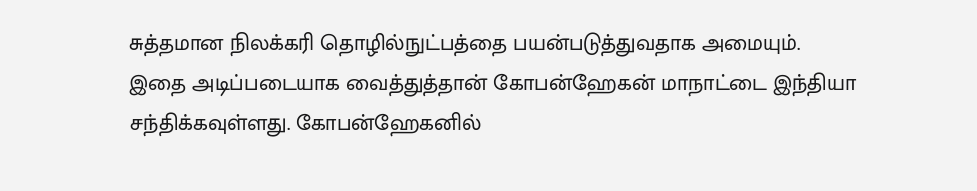சுத்தமான நிலக்கரி தொழில்நுட்பத்தை பயன்படுத்துவதாக அமையும்.
இதை அடிப்படையாக வைத்துத்தான் கோபன்ஹேகன் மாநாட்டை இந்தியா சந்திக்கவுள்ளது. கோபன்ஹேகனில்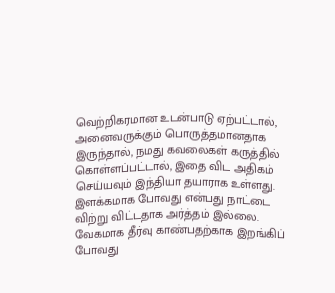வெற்றிகரமான உடன்பாடு ஏற்பட்டால், அனைவருக்கும் பொருத்தமானதாக இருந்தால், நமது கவலைகள் கருத்தில் கொள்ளப்பட்டால், இதை விட அதிகம் செய்யவும் இந்தியா தயாராக உள்ளது.
இளக்கமாக போவது என்பது நாட்டை விற்று விட்டதாக அர்த்தம் இல்லை. வேகமாக தீர்வு காண்பதற்காக இறங்கிப் போவது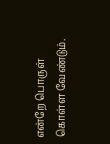என்றே பொருள் கொள்ள வேண்டும்.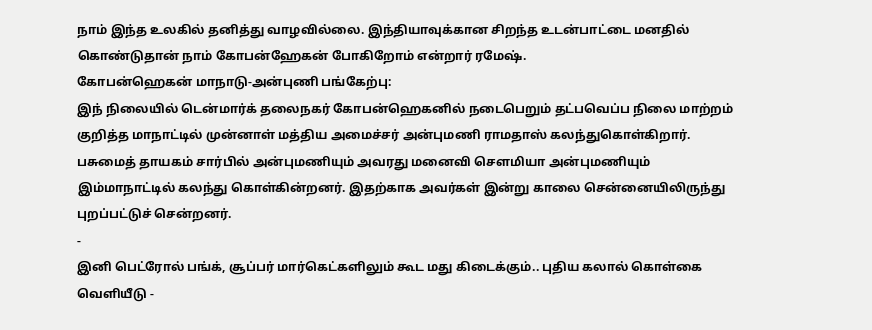நாம் இந்த உலகில் தனித்து வாழவில்லை. இந்தியாவுக்கான சிறந்த உடன்பாட்டை மனதில் கொண்டுதான் நாம் கோபன்ஹேகன் போகிறோம் என்றார் ரமேஷ்.
கோபன்ஹெகன் மாநாடு-அன்புணி பங்கேற்பு:
இந் நிலையில் டென்மார்க் தலைநகர் கோபன்ஹெகனில் நடைபெறும் தட்பவெப்ப நிலை மாற்றம் குறித்த மாநாட்டில் முன்னாள் மத்திய அமைச்சர் அன்புமணி ராமதாஸ் கலந்துகொள்கிறார்.
பசுமைத் தாயகம் சார்பில் அன்புமணியும் அவரது மனைவி சௌமியா அன்புமணியும் இம்மாநாட்டில் கலந்து கொள்கின்றனர். இதற்காக அவர்கள் இன்று காலை சென்னையிலிருந்து புறப்பட்டுச் சென்றனர்.
-
இனி பெட்ரோல் பங்க், சூப்பர் மார்கெட்களிலும் கூட மது கிடைக்கும்.. புதிய கலால் கொள்கை வெளியீடு -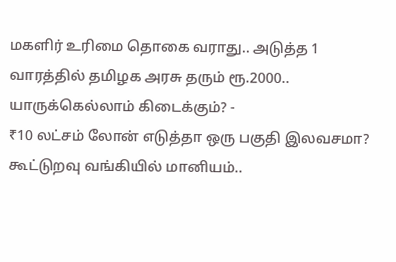மகளிர் உரிமை தொகை வராது.. அடுத்த 1 வாரத்தில் தமிழக அரசு தரும் ரூ.2000.. யாருக்கெல்லாம் கிடைக்கும்? -
₹10 லட்சம் லோன் எடுத்தா ஒரு பகுதி இலவசமா? கூட்டுறவு வங்கியில் மானியம்..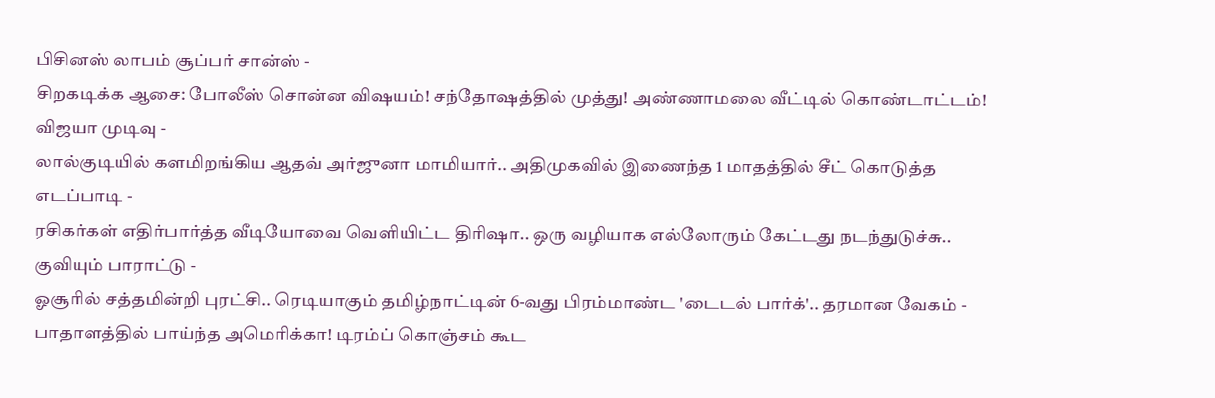பிசினஸ் லாபம் சூப்பர் சான்ஸ் -
சிறகடிக்க ஆசை: போலீஸ் சொன்ன விஷயம்! சந்தோஷத்தில் முத்து! அண்ணாமலை வீட்டில் கொண்டாட்டம்! விஜயா முடிவு -
லால்குடியில் களமிறங்கிய ஆதவ் அர்ஜுனா மாமியார்.. அதிமுகவில் இணைந்த 1 மாதத்தில் சீட் கொடுத்த எடப்பாடி -
ரசிகர்கள் எதிர்பார்த்த வீடியோவை வெளியிட்ட திரிஷா.. ஒரு வழியாக எல்லோரும் கேட்டது நடந்துடுச்சு.. குவியும் பாராட்டு -
ஓசூரில் சத்தமின்றி புரட்சி.. ரெடியாகும் தமிழ்நாட்டின் 6-வது பிரம்மாண்ட 'டைடல் பார்க்'.. தரமான வேகம் -
பாதாளத்தில் பாய்ந்த அமெரிக்கா! டிரம்ப் கொஞ்சம் கூட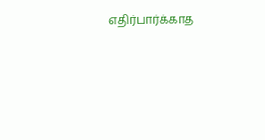எதிர்பார்க்காத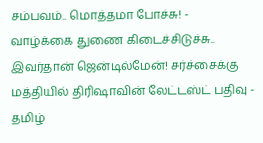சம்பவம்.. மொத்தமா போச்சு! -
வாழ்க்கை துணை கிடைச்சிடுச்சு.. இவர்தான் ஜென்டில்மேன்! சர்ச்சைக்கு மத்தியில் திரிஷாவின் லேட்டஸ்ட் பதிவு -
தமிழ்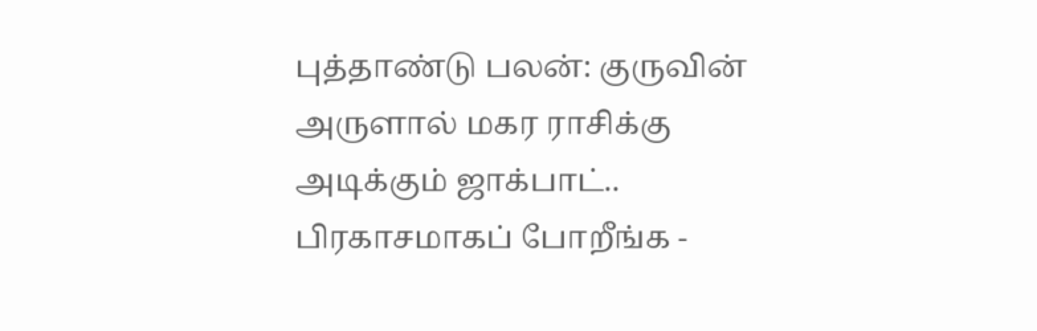புத்தாண்டு பலன்: குருவின் அருளால் மகர ராசிக்கு அடிக்கும் ஜாக்பாட்.. பிரகாசமாகப் போறீங்க -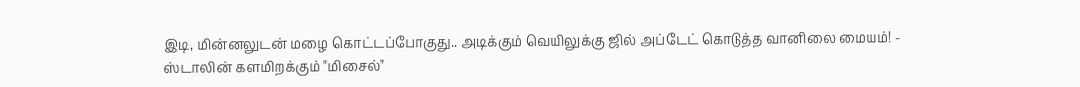இடி, மின்னலுடன் மழை கொட்டப்போகுது.. அடிக்கும் வெயிலுக்கு ஜில் அப்டேட் கொடுத்த வானிலை மையம்! -
ஸ்டாலின் களமிறக்கும் "மிசைல்"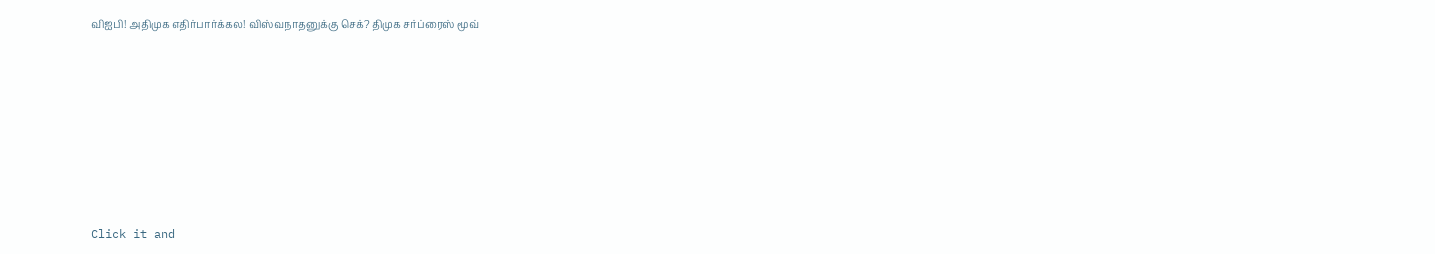விஐபி! அதிமுக எதிர்பார்க்கல! விஸ்வநாதனுக்கு செக்? திமுக சர்ப்ரைஸ் மூவ்












Click it and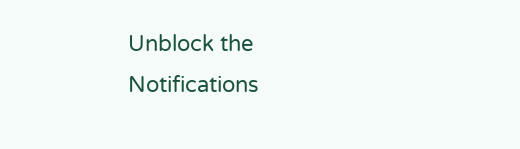Unblock the Notifications